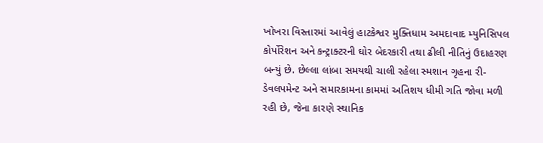ખોખરા વિસ્તારમાં આવેલું હાટકેશ્વર મુક્તિધામ અમદાવાદ મ્યુનિસિપલ કોર્પોરેશન અને કન્ટ્રાક્ટરની ઘોર બેદરકારી તથા ઢીલી નીતિનું ઉદાહરણ બન્યું છે. છેલ્લા લાંબા સમયથી ચાલી રહેલા સ્મશાન ગૃહના રી-ડેવલપમેન્ટ અને સમારકામના કામમાં અતિશય ધીમી ગતિ જોવા મળી રહી છે, જેના કારણે સ્થાનિક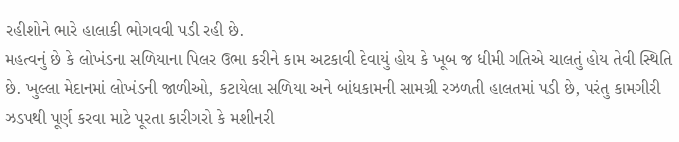રહીશોને ભારે હાલાકી ભોગવવી પડી રહી છે.
મહત્વનું છે કે લોખંડના સળિયાના પિલર ઉભા કરીને કામ અટકાવી દેવાયું હોય કે ખૂબ જ ધીમી ગતિએ ચાલતું હોય તેવી સ્થિતિ છે. ખુલ્લા મેદાનમાં લોખંડની જાળીઓ, કટાયેલા સળિયા અને બાંધકામની સામગ્રી રઝળતી હાલતમાં પડી છે, પરંતુ કામગીરી ઝડપથી પૂર્ણ કરવા માટે પૂરતા કારીગરો કે મશીનરી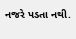નજરે પડતા નથી.